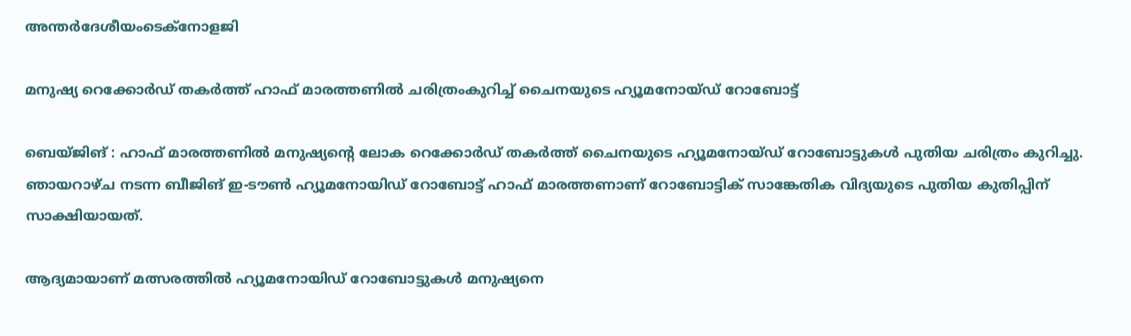അന്തർദേശീയംടെക്നോളജി

മനുഷ്യ റെക്കോര്‍ഡ് തകര്‍ത്ത് ഹാഫ് മാരത്തണിൽ ചരിത്രംകുറിച്ച് ചൈനയുടെ ഹ്യൂമനോയ്ഡ് റോബോട്ട്

ബെയ്ജിങ് : ഹാഫ് മാരത്തണിൽ മനുഷ്യന്റെ ലോക റെക്കോര്‍ഡ് തകര്‍ത്ത് ചൈനയുടെ ഹ്യൂമനോയ്ഡ് റോബോട്ടുകൾ പുതിയ ചരിത്രം കുറിച്ചു. ഞായറാഴ്ച നടന്ന ബീജിങ് ഇ-ടൗൺ ഹ്യൂമനോയിഡ് റോബോട്ട് ഹാഫ് മാരത്തണാണ് റോബോട്ടിക് സാങ്കേതിക വിദ്യയുടെ പുതിയ കുതിപ്പിന് സാക്ഷിയായത്.

ആദ്യമായാണ് മത്സരത്തിൽ ഹ്യൂമനോയിഡ് റോബോട്ടുകൾ മനുഷ്യനെ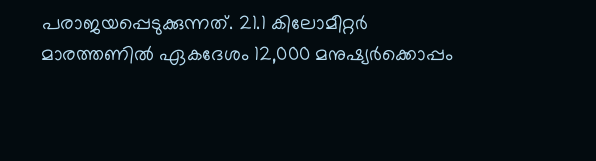പരാജയപ്പെടുക്കുന്നത്. 21.1 കിലോമീറ്റർ മാരത്തണിൽ ഏകദേശം 12,000 മനുഷ്യർക്കൊപ്പം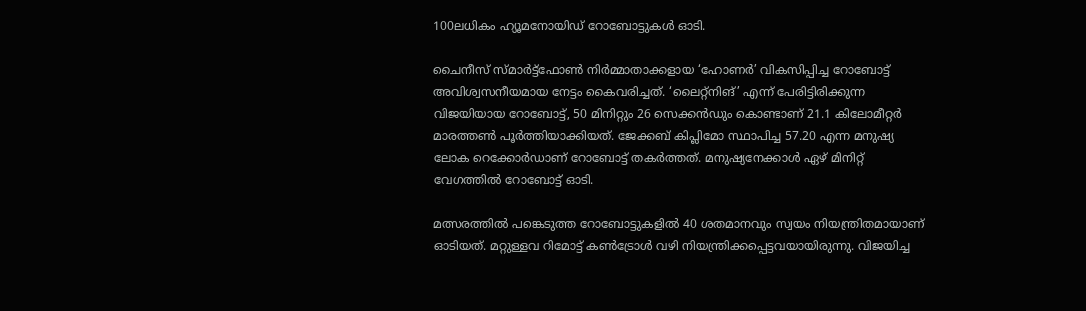100ലധികം ഹ്യൂമനോയിഡ് റോബോട്ടുകൾ ഓടി.

ചൈനീസ് സ്മാര്‍ട്ട്ഫോണ്‍ നിര്‍മ്മാതാക്കളായ ‘ഹോണര്‍’ വികസിപ്പിച്ച റോബോട്ട് അവിശ്വസനീയമായ നേട്ടം കൈവരിച്ചത്. ‘ലൈറ്റ്നിങ്’ എന്ന് പേരിട്ടിരിക്കുന്ന വിജയിയായ റോബോട്ട്, 50 മിനിറ്റും 26 സെക്കൻഡും കൊണ്ടാണ് 21.1 കിലോമീറ്റർ മാരത്തൺ പൂർത്തിയാക്കിയത്. ജേക്കബ് കിപ്ലിമോ സ്ഥാപിച്ച 57.20 എന്ന മനുഷ്യ ലോക റെക്കോർഡാണ് റോബോട്ട് തകർത്തത്. മനുഷ്യനേക്കാൾ ഏഴ് മിനിറ്റ് വേഗത്തിൽ റോബോട്ട് ഓടി.

മത്സരത്തില്‍ പങ്കെടുത്ത റോബോട്ടുകളില്‍ 40 ശതമാനവും സ്വയം നിയന്ത്രിതമായാണ് ഓടിയത്. മറ്റുള്ളവ റിമോട്ട് കണ്‍ട്രോള്‍ വഴി നിയന്ത്രിക്കപ്പെട്ടവയായിരുന്നു. വിജയിച്ച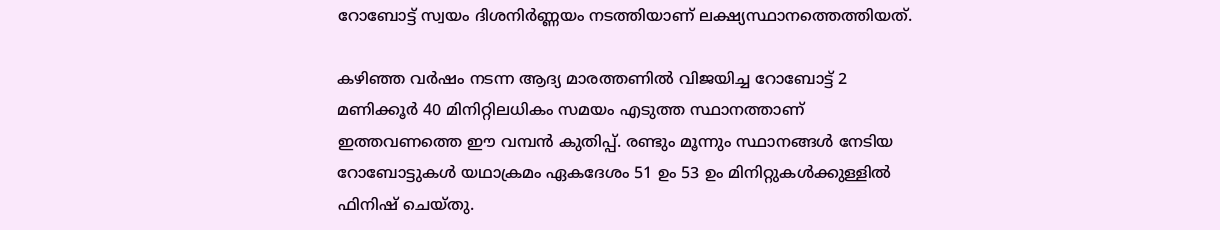റോബോട്ട് സ്വയം ദിശനിര്‍ണ്ണയം നടത്തിയാണ് ലക്ഷ്യസ്ഥാനത്തെത്തിയത്.

കഴിഞ്ഞ വര്‍ഷം നടന്ന ആദ്യ മാരത്തണില്‍ വിജയിച്ച റോബോട്ട് 2 മണിക്കൂര്‍ 40 മിനിറ്റിലധികം സമയം എടുത്ത സ്ഥാനത്താണ് ഇത്തവണത്തെ ഈ വമ്പന്‍ കുതിപ്പ്. രണ്ടും മൂന്നും സ്ഥാനങ്ങൾ നേടിയ റോബോട്ടുകൾ യഥാക്രമം ഏകദേശം 51 ഉം 53 ഉം മിനിറ്റുകൾക്കുള്ളിൽ ഫിനിഷ് ചെയ്തു.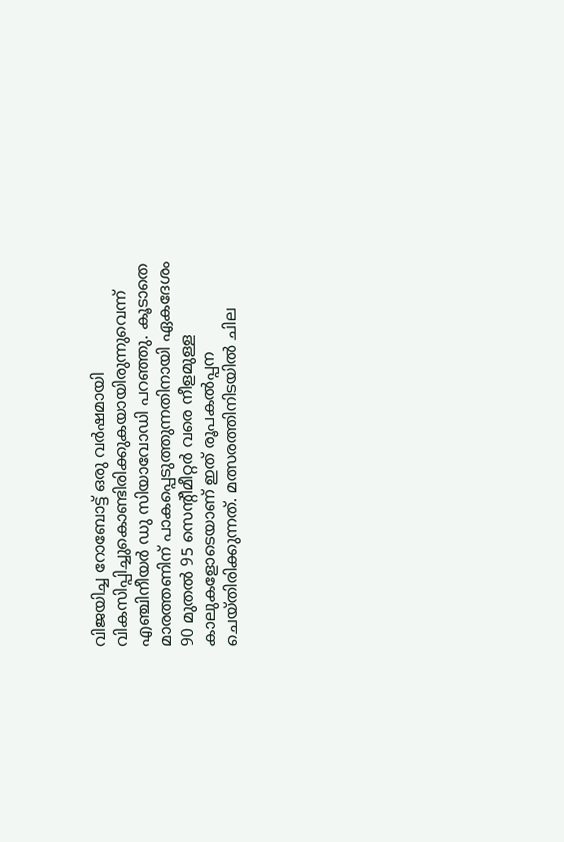വിജയിച്ച റോബോട്ട് ഒരു വർഷമായി വികസിപ്പിച്ചുകൊണ്ടിരിക്കുകയായിരുന്നുവെന്ന് എഞ്ചിനീയർ ഡു സിയാവോഡി പറഞ്ഞു. കൂടാതെ മാരത്തണിന് പാകപ്പെടുത്തുന്നതിനായി ഏകദേശം 90 മുതൽ 95 സെന്റീമീറ്റർ വരെ നീളമുള്ള കാലുകളോടെയാണ് ഇത് രൂപകൽപ്പന ചെയ്തിരിക്കുന്നത്. മത്സരത്തിനിടയില്‍ ചില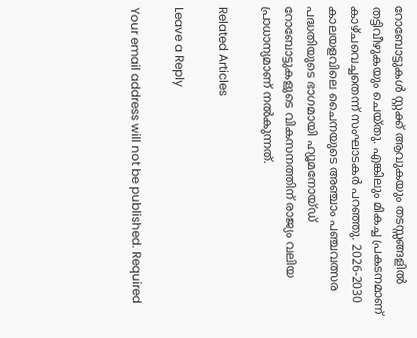റോബോട്ടുകള്‍ സ്റ്റക്ക് ‍ആവുകയും തടസ്സങ്ങളില്‍ തട്ടിവീഴുകയും ചെയ്തു. എങ്കിലും മികച്ച പ്രകടനമാണ് കാഴ്ചവെച്ചതെന്ന് സംഘാടകർ പറഞ്ഞു. 2026-2030 കാലയളവിലെ ചൈനയുടെ അഞ്ചാം പഞ്ചവത്സര പദ്ധതിയുടെ ഭാഗമായി ഹ്യൂമനോയ്ഡ് റോബോട്ടുകളുടെ വികസനത്തിന് രാജ്യം വലിയ പ്രാധാന്യമാണ് നല്‍കുന്നത്.

Related Articles

Leave a Reply

Your email address will not be published. Required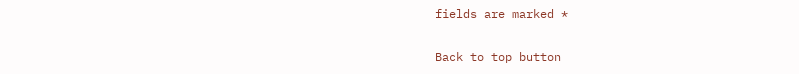fields are marked *

Back to top button